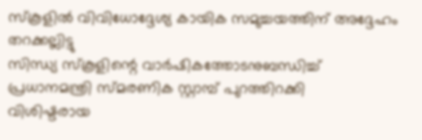സ്‌കൂളിൽ വിവിധോദ്ദേശ്യ കായിക സമുച്ചയത്തിന് അദ്ദേഹം തറക്കല്ലിട്ടു
സിന്ധ്യ സ്കൂളിന്റെ വാർഷികത്തോടനുബന്ധിച്ച് പ്രധാനമന്ത്രി സ്മരണിക സ്റ്റാമ്പ് പുറത്തിറക്കി
വിശിഷ്ടരായ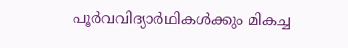പൂർവവിദ്യാർഥികൾക്കും മികച്ച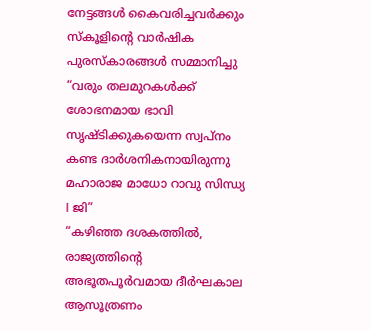നേട്ടങ്ങൾ കൈവരിച്ചവർക്കും സ്കൂളിന്റെ വാർഷിക പുരസ്കാരങ്ങൾ സമ്മാനിച്ചു
“വരും തലമുറകൾക്ക് ശോഭനമായ ഭാവി സൃഷ്ടിക്കുകയെന്ന സ്വപ്നം കണ്ട ദാർശനികനായിരുന്നു മഹാരാജ മാധോ റാവു സിന്ധ്യ I ജി”
“കഴിഞ്ഞ ദശകത്തിൽ, രാജ്യത്തിന്റെ അഭൂതപൂർവമായ ദീർഘകാല ആസൂത്രണം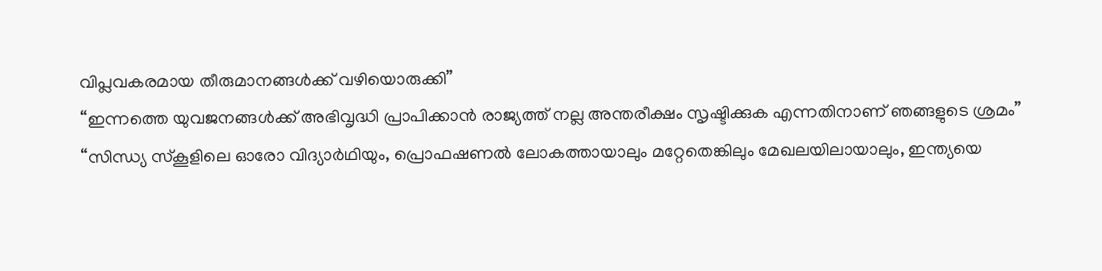വിപ്ലവകരമായ തീരുമാനങ്ങൾക്ക് വഴിയൊരുക്കി”
“ഇന്നത്തെ യുവജനങ്ങൾക്ക് അഭിവൃദ്ധി പ്രാപിക്കാൻ രാജ്യത്ത് നല്ല അന്തരീക്ഷം സൃഷ്ടിക്കുക എന്നതിനാണ് ഞങ്ങളുടെ ശ്രമം”
“സിന്ധ്യ സ്കൂളിലെ ഓരോ വിദ്യാർഥിയും, പ്രൊഫഷണൽ ലോകത്തായാലും മറ്റേതെങ്കിലും മേഖലയിലായാലും, ഇന്ത്യയെ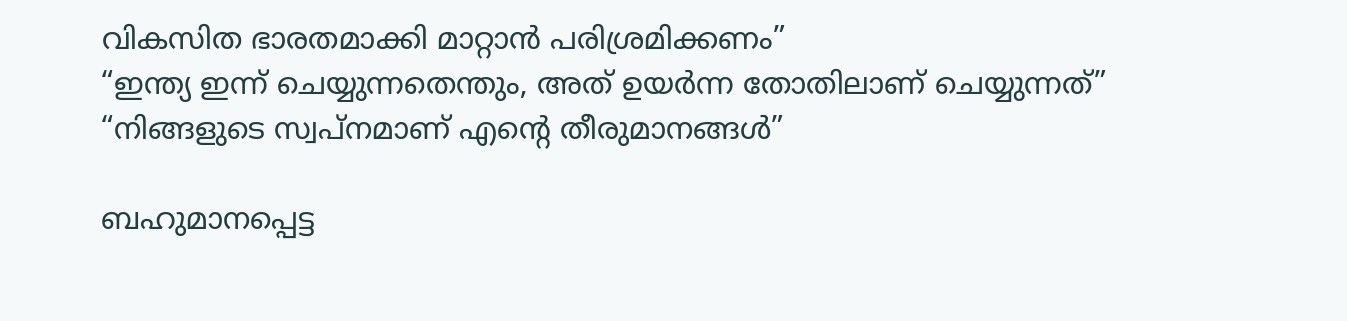വികസിത ഭാരതമാക്കി മാറ്റാൻ പരിശ്രമിക്കണം”
“ഇന്ത്യ ഇന്ന് ചെയ്യുന്നതെന്തും, അത് ഉയർന്ന തോതിലാണ് ചെയ്യുന്നത്”
“നിങ്ങളുടെ സ്വപ്നമാണ് എന്റെ തീരുമാനങ്ങൾ”

ബഹുമാനപ്പെട്ട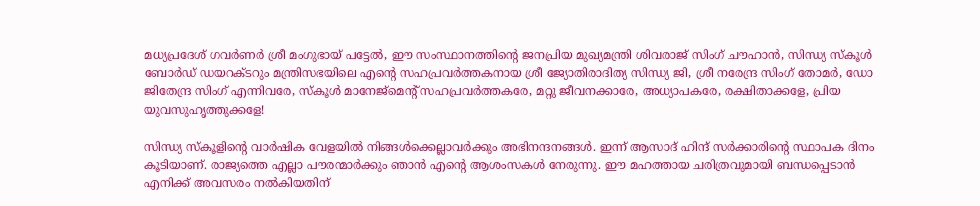മധ്യപ്രദേശ് ഗവര്‍ണര്‍ ശ്രീ മംഗുഭായ് പട്ടേല്‍, ഈ സംസ്ഥാനത്തിന്റെ ജനപ്രിയ മുഖ്യമന്ത്രി ശിവരാജ് സിംഗ് ചൗഹാന്‍, സിന്ധ്യ സ്‌കൂള്‍ ബോര്‍ഡ് ഡയറക്ടറും മന്ത്രിസഭയിലെ എന്റെ സഹപ്രവര്‍ത്തകനായ ശ്രീ ജ്യോതിരാദിത്യ സിന്ധ്യ ജി, ശ്രീ നരേന്ദ്ര സിംഗ് തോമര്‍, ഡോ ജിതേന്ദ്ര സിംഗ് എന്നിവരേ, സ്‌കൂള്‍ മാനേജ്മെന്റ് സഹപ്രവര്‍ത്തകരേ, മറ്റു ജീവനക്കാരേ, അധ്യാപകരേ, രക്ഷിതാക്കളേ, പ്രിയ യുവസുഹൃത്തുക്കളേ!

സിന്ധ്യ സ്‌കൂളിന്റെ വാര്‍ഷിക വേളയിൽ നിങ്ങള്‍ക്കെല്ലാവര്‍ക്കും അഭിനന്ദനങ്ങള്‍. ഇന്ന് ആസാദ് ഹിന്ദ് സര്‍ക്കാരിന്റെ സ്ഥാപക ദിനം കൂടിയാണ്. രാജ്യത്തെ എല്ലാ പൗരന്മാര്‍ക്കും ഞാന്‍ എന്റെ ആശംസകള്‍ നേരുന്നു. ഈ മഹത്തായ ചരിത്രവുമായി ബന്ധപ്പെടാന്‍ എനിക്ക് അവസരം നല്‍കിയതിന്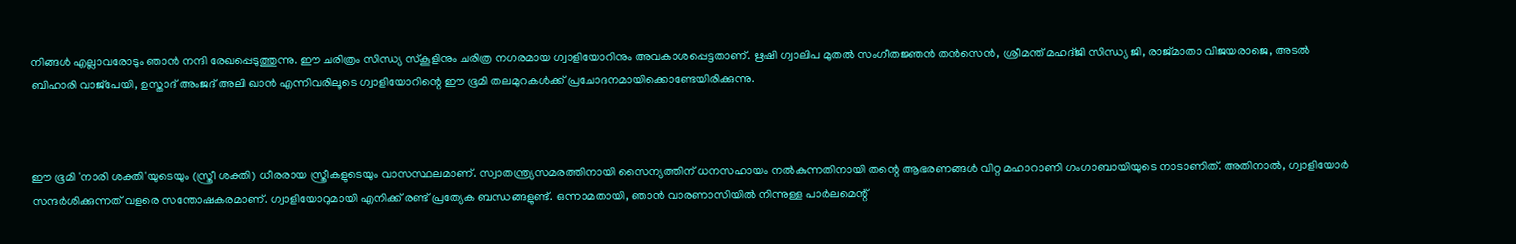നിങ്ങള്‍ എല്ലാവരോടും ഞാന്‍ നന്ദി രേഖപ്പെടുത്തുന്നു. ഈ ചരിത്രം സിന്ധ്യ സ്‌കൂളിനും ചരിത്ര നഗരമായ ഗ്വാളിയോറിനും അവകാശപ്പെട്ടതാണ്. ഋഷി ഗ്വാലിപ മുതല്‍ സംഗീതജ്ഞന്‍ തന്‍സെന്‍, ശ്രീമന്ത് മഹദ്ജി സിന്ധ്യ ജി, രാജ്മാതാ വിജയരാജെ, അടല്‍ ബിഹാരി വാജ്പേയി, ഉസ്താദ് അംജദ് അലി ഖാന്‍ എന്നിവരിലൂടെ ഗ്വാളിയോറിന്റെ ഈ ഭൂമി തലമുറകള്‍ക്ക് പ്രചോദനമായിക്കൊണ്ടേയിരിക്കുന്നു.



ഈ ഭൂമി 'നാരി ശക്തി'യുടെയും (സ്ത്രീ ശക്തി) ധീരരായ സ്ത്രീകളുടെയും വാസസ്ഥലമാണ്. സ്വാതന്ത്ര്യസമരത്തിനായി സൈന്യത്തിന് ധനസഹായം നല്‍കുന്നതിനായി തന്റെ ആഭരണങ്ങള്‍ വിറ്റ മഹാറാണി ഗംഗാബായിയുടെ നാടാണിത്. അതിനാല്‍, ഗ്വാളിയോര്‍ സന്ദര്‍ശിക്കുന്നത് വളരെ സന്തോഷകരമാണ്. ഗ്വാളിയോറുമായി എനിക്ക് രണ്ട് പ്രത്യേക ബന്ധങ്ങളുണ്ട്. ഒന്നാമതായി, ഞാന്‍ വാരണാസിയില്‍ നിന്നുള്ള പാര്‍ലമെന്റ്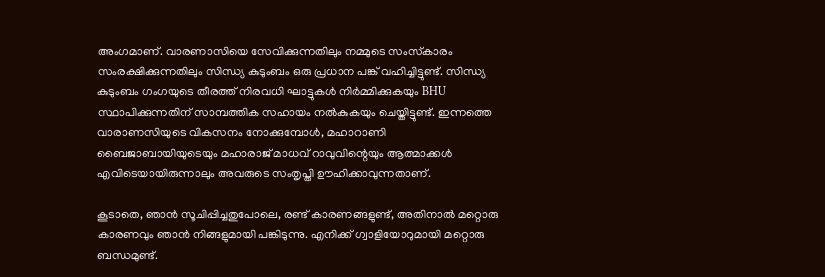അംഗമാണ്. വാരണാസിയെ സേവിക്കുന്നതിലും നമ്മുടെ സംസ്‌കാരം സംരക്ഷിക്കുന്നതിലും സിന്ധ്യ കുടുംബം ഒരു പ്രധാന പങ്ക് വഹിച്ചിട്ടുണ്ട്. സിന്ധ്യ കുടുംബം ഗംഗയുടെ തീരത്ത് നിരവധി ഘാട്ടുകൾ നിര്‍മ്മിക്കുകയും BHU സ്ഥാപിക്കുന്നതിന് സാമ്പത്തിക സഹായം നല്‍കുകയും ചെയ്തിട്ടുണ്ട്. ഇന്നത്തെ വാരാണസിയുടെ വികസനം നോക്കുമ്പോള്‍, മഹാറാണി ബൈജാബായിയുടെയും മഹാരാജ് മാധവ് റാവുവിന്റെയും ആത്മാക്കള്‍ എവിടെയായിരുന്നാലും അവരുടെ സംതൃപ്തി ഊഹിക്കാവുന്നതാണ്.

കൂടാതെ, ഞാന്‍ സൂചിപ്പിച്ചതുപോലെ, രണ്ട് കാരണങ്ങളുണ്ട്, അതിനാല്‍ മറ്റൊരു കാരണവും ഞാന്‍ നിങ്ങളുമായി പങ്കിടുന്നു. എനിക്ക് ഗ്വാളിയോറുമായി മറ്റൊരു ബന്ധമുണ്ട്.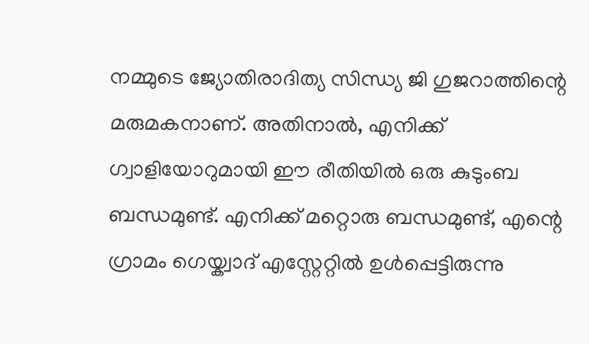നമ്മുടെ ജ്യോതിരാദിത്യ സിന്ധ്യ ജി ഗുജറാത്തിന്റെ മരുമകനാണ്. അതിനാല്‍, എനിക്ക് ഗ്വാളിയോറുമായി ഈ രീതിയില്‍ ഒരു കുടുംബ ബന്ധമുണ്ട്. എനിക്ക് മറ്റൊരു ബന്ധമുണ്ട്, എന്റെ ഗ്രാമം ഗെയ്ക്വാദ് എസ്റ്റേറ്റില്‍ ഉള്‍പ്പെട്ടിരുന്നു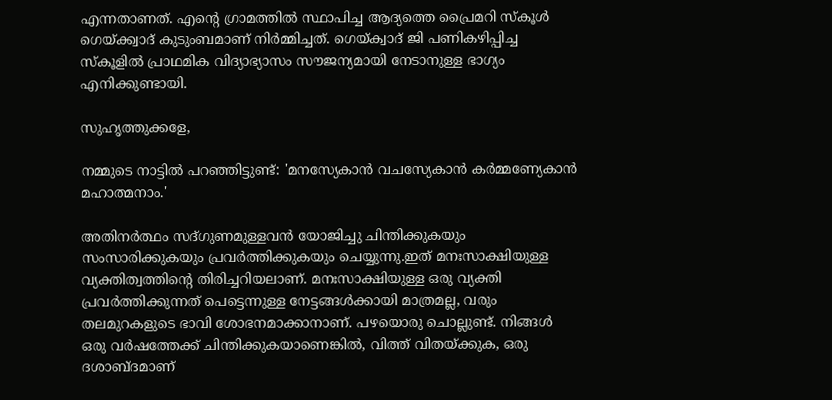എന്നതാണത്. എന്റെ ഗ്രാമത്തില്‍ സ്ഥാപിച്ച ആദ്യത്തെ പ്രൈമറി സ്‌കൂള്‍ ഗെയ്ക്ക്വാദ് കുടുംബമാണ് നിര്‍മ്മിച്ചത്. ഗെയ്ക്വാദ് ജി പണികഴിപ്പിച്ച സ്‌കൂളില്‍ പ്രാഥമിക വിദ്യാഭ്യാസം സൗജന്യമായി നേടാനുള്ള ഭാഗ്യം എനിക്കുണ്ടായി.

സുഹൃത്തുക്കളേ,

നമ്മുടെ നാട്ടില്‍ പറഞ്ഞിട്ടുണ്ട്: 'മനസ്യേകാൻ വചസ്യേകാന്‍ കര്‍മ്മണ്യേകാന്‍ മഹാത്മനാം.'

അതിനര്‍ത്ഥം സദ്ഗുണമുള്ളവന്‍ യോജിച്ചു ചിന്തിക്കുകയും സംസാരിക്കുകയും പ്രവര്‍ത്തിക്കുകയും ചെയ്യുന്നു.ഇത് മനഃസാക്ഷിയുള്ള വ്യക്തിത്വത്തിന്റെ തിരിച്ചറിയലാണ്. മനഃസാക്ഷിയുള്ള ഒരു വ്യക്തി പ്രവര്‍ത്തിക്കുന്നത് പെട്ടെന്നുള്ള നേട്ടങ്ങള്‍ക്കായി മാത്രമല്ല, വരും തലമുറകളുടെ ഭാവി ശോഭനമാക്കാനാണ്. പഴയൊരു ചൊല്ലുണ്ട്. നിങ്ങള്‍ ഒരു വര്‍ഷത്തേക്ക് ചിന്തിക്കുകയാണെങ്കില്‍, വിത്ത് വിതയ്ക്കുക, ഒരു ദശാബ്ദമാണ്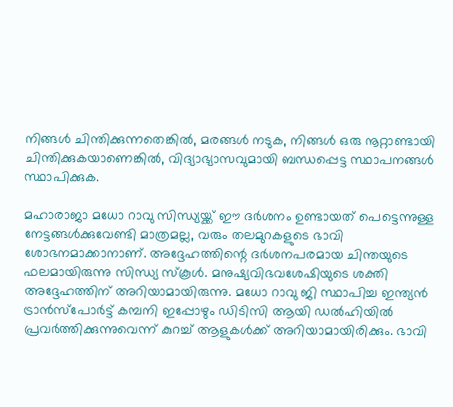നിങ്ങള്‍ ചിന്തിക്കുന്നതെങ്കില്‍, മരങ്ങള്‍ നടുക, നിങ്ങള്‍ ഒരു നൂറ്റാണ്ടായി ചിന്തിക്കുകയാണെങ്കില്‍, വിദ്യാഭ്യാസവുമായി ബന്ധപ്പെട്ട സ്ഥാപനങ്ങള്‍ സ്ഥാപിക്കുക.

മഹാരാജാ മധോ റാവു സിന്ധ്യയ്ക്ക് ഈ ദര്‍ശനം ഉണ്ടായത് പെട്ടെന്നുള്ള നേട്ടങ്ങള്‍ക്കുവേണ്ടി മാത്രമല്ല, വരും തലമുറകളുടെ ഭാവി ശോഭനമാക്കാനാണ്. അദ്ദേഹത്തിന്റെ ദര്‍ശനപരമായ ചിന്തയുടെ ഫലമായിരുന്നു സിന്ധ്യ സ്‌കൂള്‍. മനുഷ്യവിഭവശേഷിയുടെ ശക്തി അദ്ദേഹത്തിന് അറിയാമായിരുന്നു. മധോ റാവു ജി സ്ഥാപിച്ച ഇന്ത്യന്‍ ട്രാന്‍സ്‌പോര്‍ട്ട് കമ്പനി ഇപ്പോഴും ഡിടിസി ആയി ഡല്‍ഹിയില്‍ പ്രവര്‍ത്തിക്കുന്നുവെന്ന് കുറച്ച് ആളുകള്‍ക്ക് അറിയാമായിരിക്കും. ഭാവി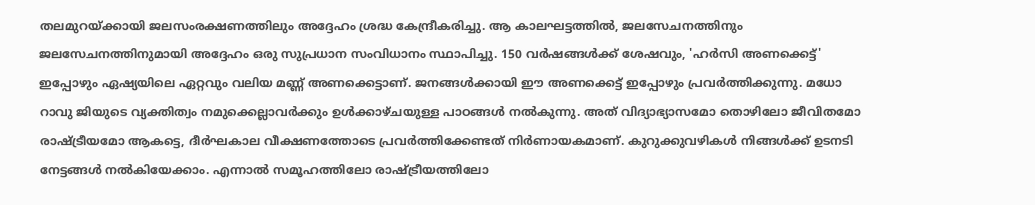തലമുറയ്ക്കായി ജലസംരക്ഷണത്തിലും അദ്ദേഹം ശ്രദ്ധ കേന്ദ്രീകരിച്ചു. ആ കാലഘട്ടത്തില്‍, ജലസേചനത്തിനും ജലസേചനത്തിനുമായി അദ്ദേഹം ഒരു സുപ്രധാന സംവിധാനം സ്ഥാപിച്ചു. 150 വര്‍ഷങ്ങള്‍ക്ക് ശേഷവും, 'ഹര്‍സി അണക്കെട്ട്' ഇപ്പോഴും ഏഷ്യയിലെ ഏറ്റവും വലിയ മണ്ണ് അണക്കെട്ടാണ്. ജനങ്ങള്‍ക്കായി ഈ അണക്കെട്ട് ഇപ്പോഴും പ്രവര്‍ത്തിക്കുന്നു. മധോ റാവു ജിയുടെ വ്യക്തിത്വം നമുക്കെല്ലാവര്‍ക്കും ഉള്‍ക്കാഴ്ചയുള്ള പാഠങ്ങള്‍ നല്‍കുന്നു. അത് വിദ്യാഭ്യാസമോ തൊഴിലോ ജീവിതമോ രാഷ്ട്രീയമോ ആകട്ടെ, ദീര്‍ഘകാല വീക്ഷണത്തോടെ പ്രവര്‍ത്തിക്കേണ്ടത് നിര്‍ണായകമാണ്. കുറുക്കുവഴികള്‍ നിങ്ങള്‍ക്ക് ഉടനടി നേട്ടങ്ങള്‍ നല്‍കിയേക്കാം. എന്നാല്‍ സമൂഹത്തിലോ രാഷ്ട്രീയത്തിലോ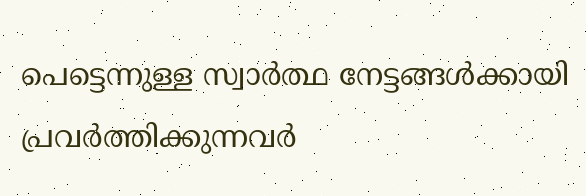പെട്ടെന്നുള്ള സ്വാര്‍ത്ഥ നേട്ടങ്ങള്‍ക്കായി പ്രവര്‍ത്തിക്കുന്നവര്‍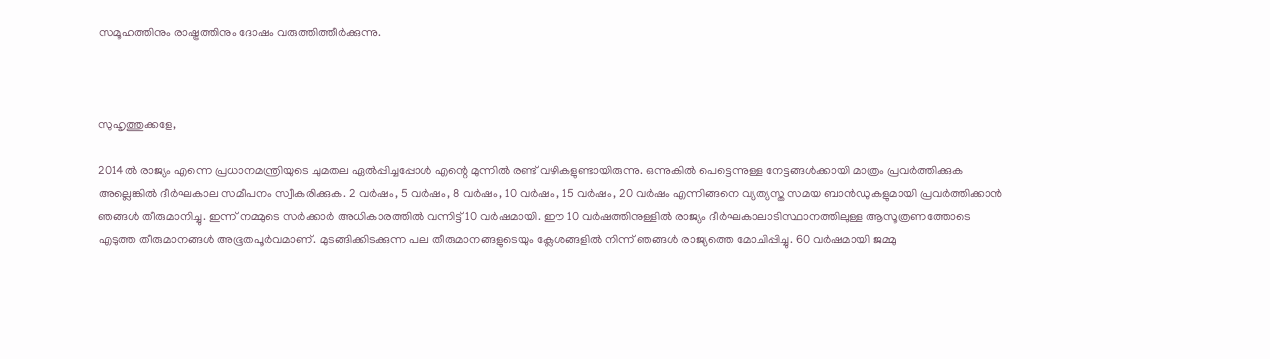സമൂഹത്തിനും രാഷ്ട്രത്തിനും ദോഷം വരുത്തിത്തീര്‍ക്കുന്നു.



സുഹൃത്തുക്കളേ,

2014ല്‍ രാജ്യം എന്നെ പ്രധാനമന്ത്രിയുടെ ചുമതല ഏല്‍പ്പിച്ചപ്പോള്‍ എന്റെ മുന്നില്‍ രണ്ട് വഴികളുണ്ടായിരുന്നു. ഒന്നുകില്‍ പെട്ടെന്നുള്ള നേട്ടങ്ങള്‍ക്കായി മാത്രം പ്രവര്‍ത്തിക്കുക അല്ലെങ്കില്‍ ദീര്‍ഘകാല സമീപനം സ്വീകരിക്കുക. 2 വര്‍ഷം, 5 വര്‍ഷം, 8 വര്‍ഷം, 10 വര്‍ഷം, 15 വര്‍ഷം, 20 വര്‍ഷം എന്നിങ്ങനെ വ്യത്യസ്ത സമയ ബാന്‍ഡുകളുമായി പ്രവര്‍ത്തിക്കാന്‍ ഞങ്ങള്‍ തീരുമാനിച്ചു. ഇന്ന് നമ്മുടെ സര്‍ക്കാര്‍ അധികാരത്തില്‍ വന്നിട്ട് 10 വര്‍ഷമായി. ഈ 10 വര്‍ഷത്തിനുള്ളില്‍ രാജ്യം ദീര്‍ഘകാലാടിസ്ഥാനത്തിലുള്ള ആസൂത്രണത്തോടെ എടുത്ത തീരുമാനങ്ങള്‍ അഭൂതപൂര്‍വമാണ്. മുടങ്ങിക്കിടക്കുന്ന പല തീരുമാനങ്ങളുടെയും ക്ലേശങ്ങളില്‍ നിന്ന് ഞങ്ങള്‍ രാജ്യത്തെ മോചിപ്പിച്ചു. 60 വര്‍ഷമായി ജമ്മു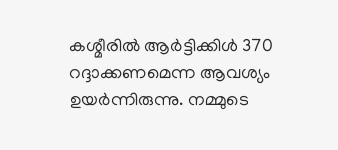കശ്മീരില്‍ ആര്‍ട്ടിക്കിള്‍ 370 റദ്ദാക്കണമെന്ന ആവശ്യം ഉയര്‍ന്നിരുന്നു. നമ്മുടെ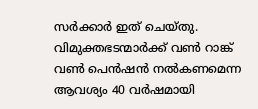സര്‍ക്കാര്‍ ഇത് ചെയ്തു. വിമുക്തഭടന്മാര്‍ക്ക് വണ്‍ റാങ്ക് വണ്‍ പെന്‍ഷന്‍ നല്‍കണമെന്ന ആവശ്യം 40 വര്‍ഷമായി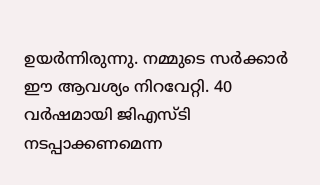ഉയര്‍ന്നിരുന്നു. നമ്മുടെ സര്‍ക്കാര്‍ ഈ ആവശ്യം നിറവേറ്റി. 40 വര്‍ഷമായി ജിഎസ്ടി നടപ്പാക്കണമെന്ന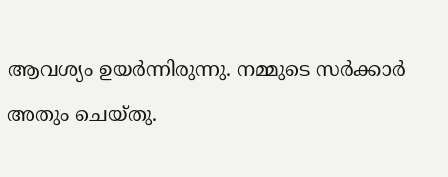ആവശ്യം ഉയര്‍ന്നിരുന്നു. നമ്മുടെ സര്‍ക്കാര്‍ അതും ചെയ്തു.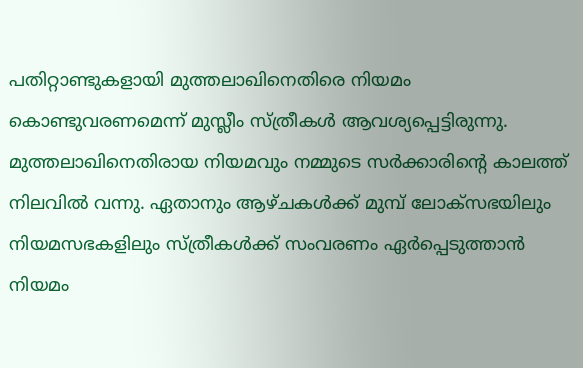പതിറ്റാണ്ടുകളായി മുത്തലാഖിനെതിരെ നിയമം കൊണ്ടുവരണമെന്ന് മുസ്ലീം സ്ത്രീകള്‍ ആവശ്യപ്പെട്ടിരുന്നു. മുത്തലാഖിനെതിരായ നിയമവും നമ്മുടെ സര്‍ക്കാരിന്റെ കാലത്ത് നിലവില്‍ വന്നു. ഏതാനും ആഴ്ചകള്‍ക്ക് മുമ്പ് ലോക്സഭയിലും നിയമസഭകളിലും സ്ത്രീകള്‍ക്ക് സംവരണം ഏര്‍പ്പെടുത്താന്‍ നിയമം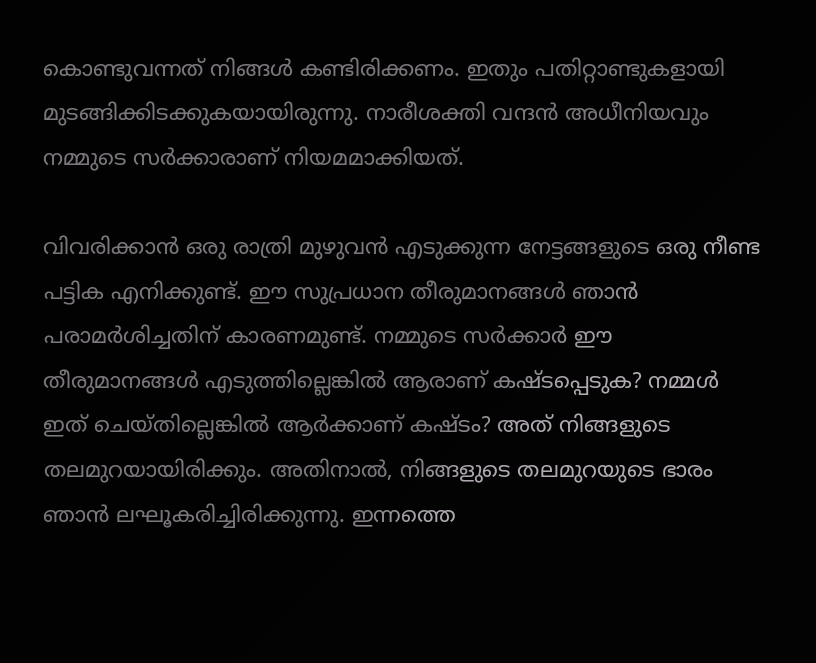കൊണ്ടുവന്നത് നിങ്ങള്‍ കണ്ടിരിക്കണം. ഇതും പതിറ്റാണ്ടുകളായി മുടങ്ങിക്കിടക്കുകയായിരുന്നു. നാരീശക്തി വന്ദന്‍ അധീനിയവും നമ്മുടെ സര്‍ക്കാരാണ് നിയമമാക്കിയത്.

വിവരിക്കാന്‍ ഒരു രാത്രി മുഴുവന്‍ എടുക്കുന്ന നേട്ടങ്ങളുടെ ഒരു നീണ്ട പട്ടിക എനിക്കുണ്ട്. ഈ സുപ്രധാന തീരുമാനങ്ങള്‍ ഞാന്‍ പരാമര്‍ശിച്ചതിന് കാരണമുണ്ട്. നമ്മുടെ സര്‍ക്കാര്‍ ഈ തീരുമാനങ്ങള്‍ എടുത്തില്ലെങ്കില്‍ ആരാണ് കഷ്ടപ്പെടുക? നമ്മള്‍ ഇത് ചെയ്തില്ലെങ്കില്‍ ആര്‍ക്കാണ് കഷ്ടം? അത് നിങ്ങളുടെ തലമുറയായിരിക്കും. അതിനാല്‍, നിങ്ങളുടെ തലമുറയുടെ ഭാരം ഞാന്‍ ലഘൂകരിച്ചിരിക്കുന്നു. ഇന്നത്തെ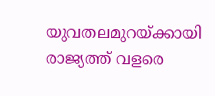യുവതലമുറയ്ക്കായി രാജ്യത്ത് വളരെ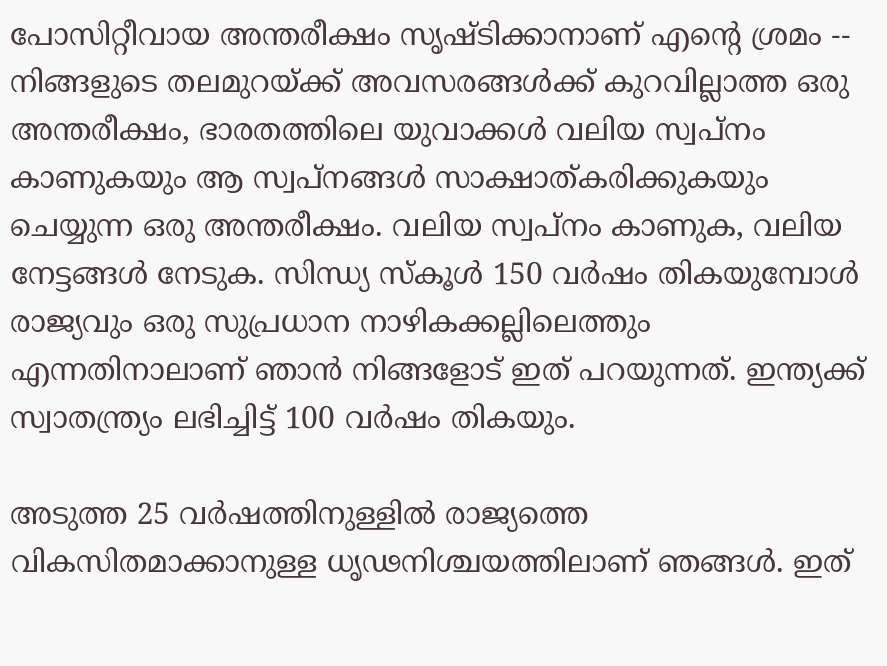പോസിറ്റീവായ അന്തരീക്ഷം സൃഷ്ടിക്കാനാണ് എന്റെ ശ്രമം -- നിങ്ങളുടെ തലമുറയ്ക്ക് അവസരങ്ങള്‍ക്ക് കുറവില്ലാത്ത ഒരു അന്തരീക്ഷം, ഭാരതത്തിലെ യുവാക്കള്‍ വലിയ സ്വപ്നം കാണുകയും ആ സ്വപ്നങ്ങള്‍ സാക്ഷാത്കരിക്കുകയും ചെയ്യുന്ന ഒരു അന്തരീക്ഷം. വലിയ സ്വപ്നം കാണുക, വലിയ നേട്ടങ്ങള്‍ നേടുക. സിന്ധ്യ സ്‌കൂള്‍ 150 വര്‍ഷം തികയുമ്പോള്‍ രാജ്യവും ഒരു സുപ്രധാന നാഴികക്കല്ലിലെത്തും എന്നതിനാലാണ് ഞാന്‍ നിങ്ങളോട് ഇത് പറയുന്നത്. ഇന്ത്യക്ക് സ്വാതന്ത്ര്യം ലഭിച്ചിട്ട് 100 വര്‍ഷം തികയും.

അടുത്ത 25 വര്‍ഷത്തിനുള്ളില്‍ രാജ്യത്തെ വികസിതമാക്കാനുള്ള ധൃഢനിശ്ചയത്തിലാണ് ഞങ്ങൾ. ഇത്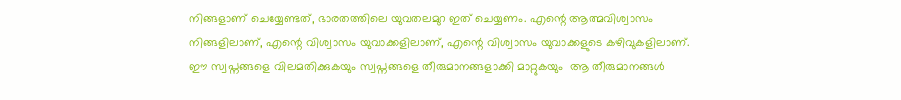നിങ്ങളാണ് ചെയ്യേണ്ടത്, ഭാരതത്തിലെ യുവതലമുറ ഇത് ചെയ്യണം. എന്റെ ആത്മവിശ്വാസം നിങ്ങളിലാണ്, എന്റെ വിശ്വാസം യുവാക്കളിലാണ്, എന്റെ വിശ്വാസം യുവാക്കളുടെ കഴിവുകളിലാണ്. ഈ സ്വപ്നങ്ങളെ വിലമതിക്കുകയും സ്വപ്നങ്ങളെ തീരുമാനങ്ങളാക്കി മാറ്റുകയും  ആ തീരുമാനങ്ങള്‍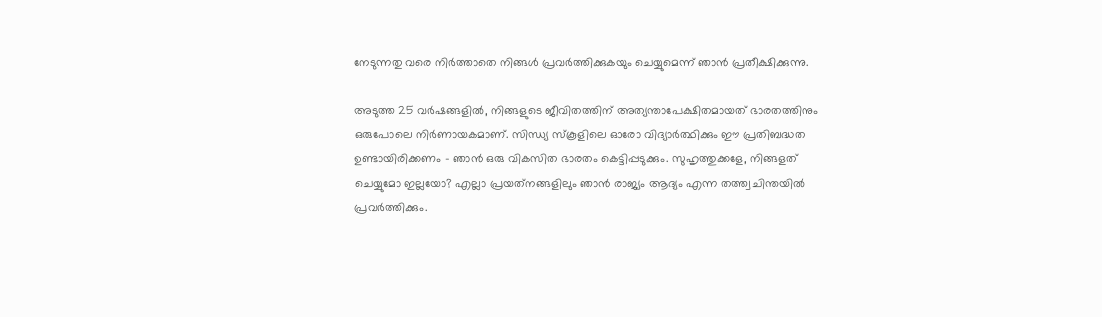നേടുന്നതു വരെ നിര്‍ത്താതെ നിങ്ങള്‍ പ്രവര്‍ത്തിക്കുകയും ചെയ്യുമെന്ന് ഞാന്‍ പ്രതീക്ഷിക്കുന്നു.

അടുത്ത 25 വര്‍ഷങ്ങളില്‍, നിങ്ങളുടെ ജീവിതത്തിന് അത്യന്താപേക്ഷിതമായത് ഭാരതത്തിനും ഒരുപോലെ നിര്‍ണായകമാണ്. സിന്ധ്യ സ്‌കൂളിലെ ഓരോ വിദ്യാര്‍ത്ഥിക്കും ഈ പ്രതിബദ്ധത ഉണ്ടായിരിക്കണം - ഞാന്‍ ഒരു വികസിത ഭാരതം കെട്ടിപ്പടുക്കും. സുഹൃത്തുക്കളേ, നിങ്ങളത് ചെയ്യുമോ ഇല്ലയോ? എല്ലാ പ്രയത്‌നങ്ങളിലും ഞാന്‍ രാജ്യം ആദ്യം എന്ന തത്ത്വചിന്തയില്‍ പ്രവര്‍ത്തിക്കും.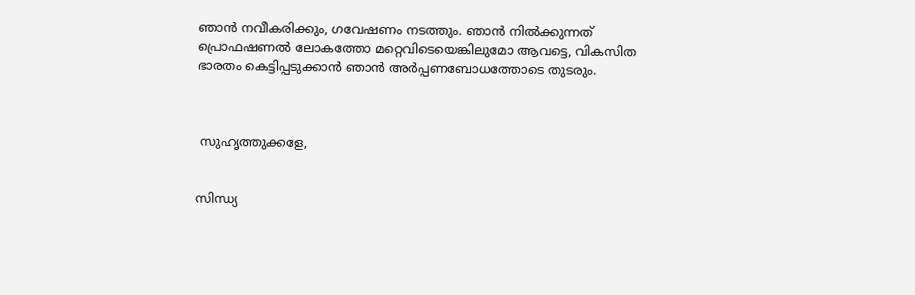ഞാന്‍ നവീകരിക്കും, ഗവേഷണം നടത്തും. ഞാൻ നിൽക്കുന്നത് പ്രൊഫഷണല്‍ ലോകത്തോ മറ്റെവിടെയെങ്കിലുമോ ആവട്ടെ, വികസിത ഭാരതം കെട്ടിപ്പടുക്കാന്‍ ഞാന്‍ അര്‍പ്പണബോധത്തോടെ തുടരും.



 സുഹൃത്തുക്കളേ,


സിന്ധ്യ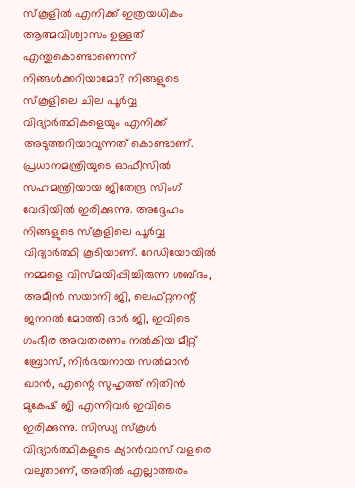സ്‌കൂളില്‍ എനിക്ക് ഇത്രയധികം ആത്മവിശ്വാസം ഉള്ളത് എന്തുകൊണ്ടാണെന്ന് നിങ്ങള്‍ക്കറിയാമോ? നിങ്ങളുടെ സ്‌കൂളിലെ ചില പൂര്‍വ്വ വിദ്യാര്‍ത്ഥികളെയും എനിക്ക് അടുത്തറിയാവുന്നത് കൊണ്ടാണ്. പ്രധാനമന്ത്രിയുടെ ഓഫീസില്‍ സഹമന്ത്രിയായ ജിതേന്ദ്ര സിംഗ് വേദിയില്‍ ഇരിക്കുന്നു. അദ്ദേഹം നിങ്ങളുടെ സ്‌കൂളിലെ പൂര്‍വ്വ വിദ്യാര്‍ത്ഥി കൂടിയാണ്. റേഡിയോയില്‍ നമ്മളെ വിസ്മയിപ്പിച്ചിരുന്ന ശബ്ദം, അമീന്‍ സയാനി ജി, ലെഫ്റ്റനന്റ് ജനറല്‍ മോത്തി ദാര്‍ ജി, ഇവിടെ ഗംഭീര അവതരണം നല്‍കിയ മീറ്റ് ബ്രോസ്, നിര്‍ഭയനായ സല്‍മാന്‍ ഖാന്‍, എന്റെ സുഹൃത്ത് നിതിന്‍ മുകേഷ് ജി എന്നിവര്‍ ഇവിടെ ഇരിക്കുന്നു. സിന്ധ്യ സ്‌കൂള്‍ വിദ്യാര്‍ത്ഥികളുടെ ക്യാന്‍വാസ് വളരെ വലുതാണ്, അതില്‍ എല്ലാത്തരം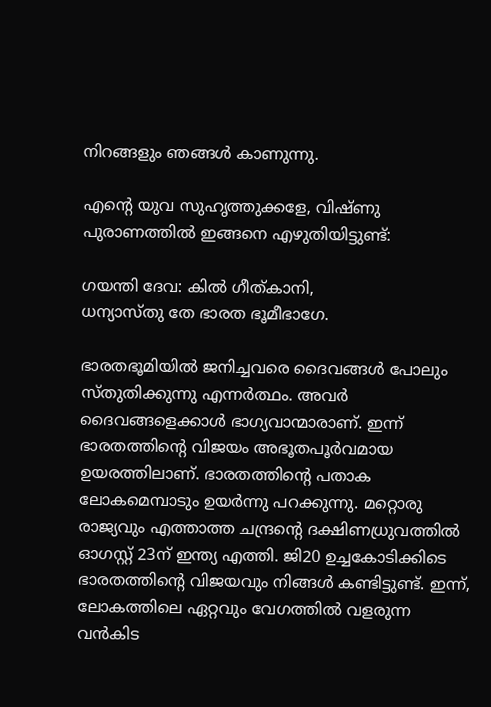നിറങ്ങളും ഞങ്ങള്‍ കാണുന്നു.

എന്റെ യുവ സുഹൃത്തുക്കളേ, വിഷ്ണു പുരാണത്തില്‍ ഇങ്ങനെ എഴുതിയിട്ടുണ്ട്:

ഗയന്തി ദേവ: കിൽ ഗീത്കാനി,
ധന്യാസ്‌തു തേ ഭാരത ഭൂമീഭാഗേ.

ഭാരതഭൂമിയില്‍ ജനിച്ചവരെ ദൈവങ്ങള്‍ പോലും സ്തുതിക്കുന്നു എന്നര്‍ത്ഥം. അവര്‍ ദൈവങ്ങളെക്കാള്‍ ഭാഗ്യവാന്മാരാണ്. ഇന്ന് ഭാരതത്തിന്റെ വിജയം അഭൂതപൂര്‍വമായ ഉയരത്തിലാണ്. ഭാരതത്തിന്റെ പതാക ലോകമെമ്പാടും ഉയര്‍ന്നു പറക്കുന്നു. മറ്റൊരു രാജ്യവും എത്താത്ത ചന്ദ്രന്റെ ദക്ഷിണധ്രുവത്തില്‍ ഓഗസ്റ്റ് 23ന് ഇന്ത്യ എത്തി. ജി20 ഉച്ചകോടിക്കിടെ ഭാരതത്തിന്റെ വിജയവും നിങ്ങള്‍ കണ്ടിട്ടുണ്ട്. ഇന്ന്, ലോകത്തിലെ ഏറ്റവും വേഗത്തില്‍ വളരുന്ന വൻകിട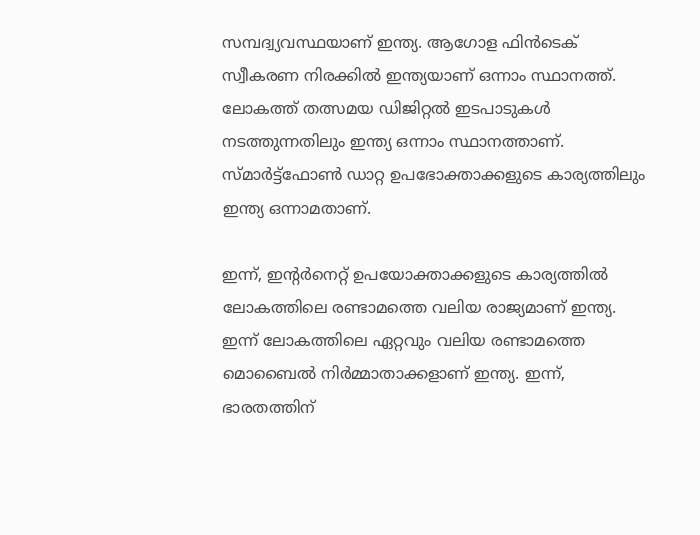സമ്പദ്വ്യവസ്ഥയാണ് ഇന്ത്യ. ആഗോള ഫിന്‍ടെക് സ്വീകരണ നിരക്കില്‍ ഇന്ത്യയാണ് ഒന്നാം സ്ഥാനത്ത്. ലോകത്ത് തത്സമയ ഡിജിറ്റല്‍ ഇടപാടുകള്‍ നടത്തുന്നതിലും ഇന്ത്യ ഒന്നാം സ്ഥാനത്താണ്. സ്മാര്‍ട്ട്ഫോണ്‍ ഡാറ്റ ഉപഭോക്താക്കളുടെ കാര്യത്തിലും ഇന്ത്യ ഒന്നാമതാണ്.

ഇന്ന്, ഇന്റര്‍നെറ്റ് ഉപയോക്താക്കളുടെ കാര്യത്തില്‍ ലോകത്തിലെ രണ്ടാമത്തെ വലിയ രാജ്യമാണ് ഇന്ത്യ. ഇന്ന് ലോകത്തിലെ ഏറ്റവും വലിയ രണ്ടാമത്തെ മൊബൈല്‍ നിര്‍മ്മാതാക്കളാണ് ഇന്ത്യ. ഇന്ന്, ഭാരതത്തിന്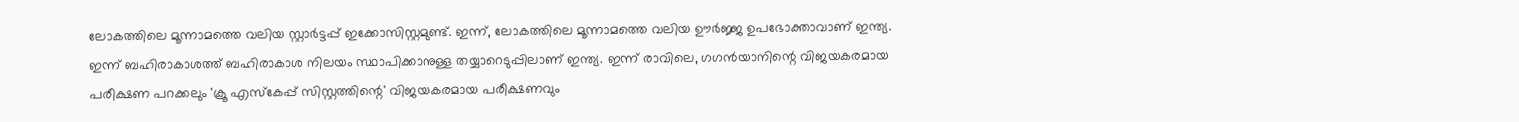ലോകത്തിലെ മൂന്നാമത്തെ വലിയ സ്റ്റാര്‍ട്ടപ്പ് ഇക്കോസിസ്റ്റമുണ്ട്. ഇന്ന്, ലോകത്തിലെ മൂന്നാമത്തെ വലിയ ഊര്‍ജ്ജ ഉപഭോക്താവാണ് ഇന്ത്യ. ഇന്ന് ബഹിരാകാശത്ത് ബഹിരാകാശ നിലയം സ്ഥാപിക്കാനുള്ള തയ്യാറെടുപ്പിലാണ് ഇന്ത്യ. ഇന്ന് രാവിലെ, ഗഗന്‍യാനിന്റെ വിജയകരമായ പരീക്ഷണ പറക്കലും 'ക്രൂ എസ്‌കേപ്പ് സിസ്റ്റത്തിന്റെ' വിജയകരമായ പരീക്ഷണവും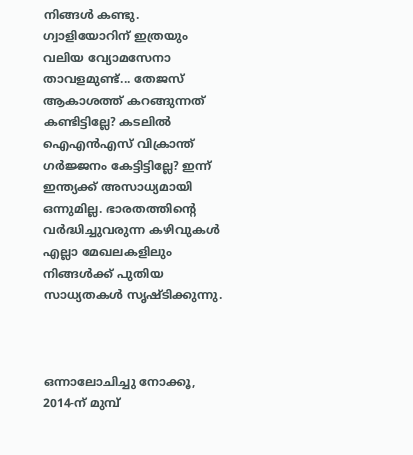നിങ്ങള്‍ കണ്ടു. ഗ്വാളിയോറിന് ഇത്രയും വലിയ വ്യോമസേനാ താവളമുണ്ട്... തേജസ് ആകാശത്ത് കറങ്ങുന്നത് കണ്ടിട്ടില്ലേ? കടലില്‍ ഐഎന്‍എസ് വിക്രാന്ത് ഗര്‍ജ്ജനം കേട്ടിട്ടില്ലേ? ഇന്ന് ഇന്ത്യക്ക് അസാധ്യമായി ഒന്നുമില്ല. ഭാരതത്തിന്റെ വര്‍ദ്ധിച്ചുവരുന്ന കഴിവുകള്‍ എല്ലാ മേഖലകളിലും നിങ്ങള്‍ക്ക് പുതിയ സാധ്യതകള്‍ സൃഷ്ടിക്കുന്നു.



ഒന്നാലോചിച്ചു നോക്കൂ, 2014-ന് മുമ്പ്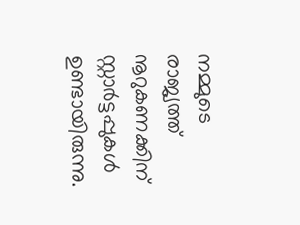നമ്മുടെ രാജ്യത്ത് നൂറുകണക്കിന് സ്റ്റാര്‍ട്ടപ്പുകള്‍ ഉണ്ടായിരുന്നു.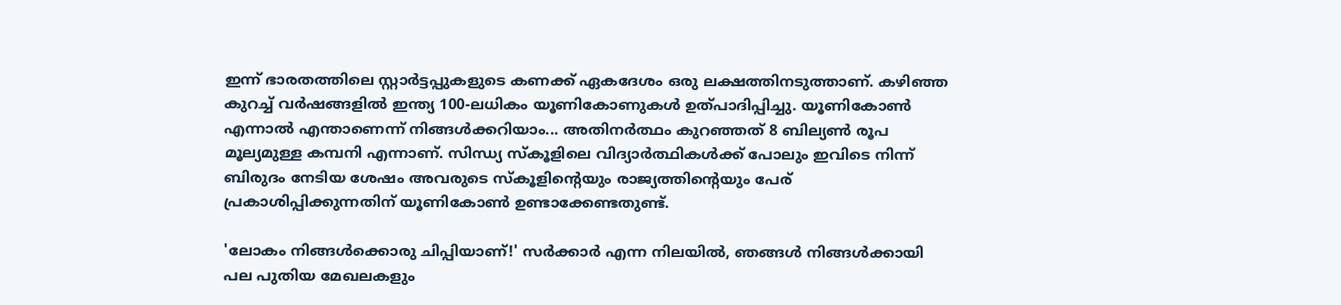ഇന്ന് ഭാരതത്തിലെ സ്റ്റാര്‍ട്ടപ്പുകളുടെ കണക്ക് ഏകദേശം ഒരു ലക്ഷത്തിനടുത്താണ്. കഴിഞ്ഞ കുറച്ച് വര്‍ഷങ്ങളിൽ ഇന്ത്യ 100-ലധികം യൂണികോണുകള്‍ ഉത്പാദിപ്പിച്ചു. യൂണികോണ്‍ എന്നാല്‍ എന്താണെന്ന് നിങ്ങള്‍ക്കറിയാം... അതിനര്‍ത്ഥം കുറഞ്ഞത് 8 ബില്യണ്‍ രൂപ മൂല്യമുള്ള കമ്പനി എന്നാണ്. സിന്ധ്യ സ്‌കൂളിലെ വിദ്യാര്‍ത്ഥികള്‍ക്ക് പോലും ഇവിടെ നിന്ന് ബിരുദം നേടിയ ശേഷം അവരുടെ സ്‌കൂളിന്റെയും രാജ്യത്തിന്റെയും പേര് പ്രകാശിപ്പിക്കുന്നതിന് യൂണികോണ്‍ ഉണ്ടാക്കേണ്ടതുണ്ട്.

'ലോകം നിങ്ങൾക്കൊരു ചിപ്പിയാണ്!' സര്‍ക്കാര്‍ എന്ന നിലയില്‍, ഞങ്ങള്‍ നിങ്ങള്‍ക്കായി പല പുതിയ മേഖലകളും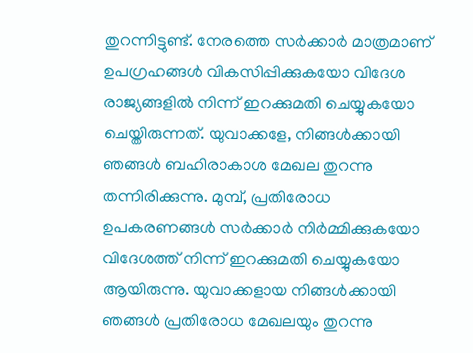തുറന്നിട്ടുണ്ട്. നേരത്തെ സര്‍ക്കാര്‍ മാത്രമാണ് ഉപഗ്രഹങ്ങള്‍ വികസിപ്പിക്കുകയോ വിദേശ രാജ്യങ്ങളില്‍ നിന്ന് ഇറക്കുമതി ചെയ്യുകയോ ചെയ്തിരുന്നത്. യുവാക്കളേ, നിങ്ങള്‍ക്കായി ഞങ്ങള്‍ ബഹിരാകാശ മേഖല തുറന്നു തന്നിരിക്കുന്നു. മുമ്പ്, പ്രതിരോധ ഉപകരണങ്ങള്‍ സര്‍ക്കാര്‍ നിര്‍മ്മിക്കുകയോ വിദേശത്ത് നിന്ന് ഇറക്കുമതി ചെയ്യുകയോ ആയിരുന്നു. യുവാക്കളായ നിങ്ങള്‍ക്കായി ഞങ്ങള്‍ പ്രതിരോധ മേഖലയും തുറന്നു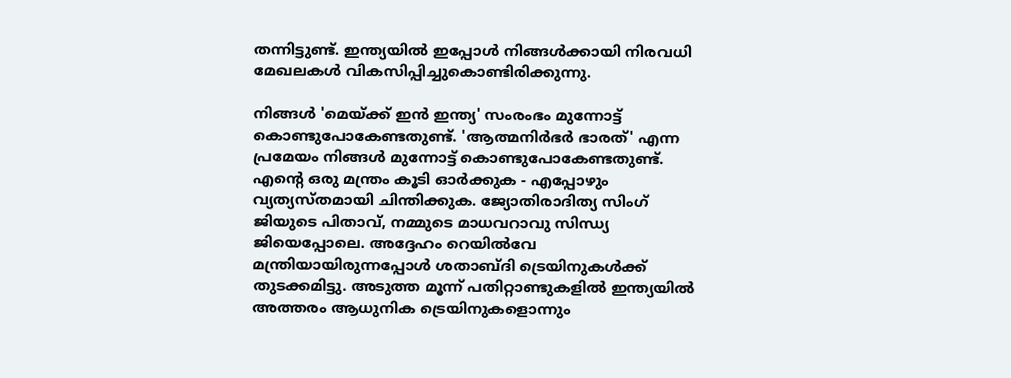തന്നിട്ടുണ്ട്. ഇന്ത്യയില്‍ ഇപ്പോള്‍ നിങ്ങള്‍ക്കായി നിരവധി മേഖലകള്‍ വികസിപ്പിച്ചുകൊണ്ടിരിക്കുന്നു.

നിങ്ങള്‍ 'മെയ്ക്ക് ഇന്‍ ഇന്ത്യ' സംരംഭം മുന്നോട്ട് കൊണ്ടുപോകേണ്ടതുണ്ട്. 'ആത്മനിര്‍ഭര്‍ ഭാരത്' എന്ന പ്രമേയം നിങ്ങള്‍ മുന്നോട്ട് കൊണ്ടുപോകേണ്ടതുണ്ട്. എന്റെ ഒരു മന്ത്രം കൂടി ഓര്‍ക്കുക - എപ്പോഴും വ്യത്യസ്തമായി ചിന്തിക്കുക. ജ്യോതിരാദിത്യ സിംഗ് ജിയുടെ പിതാവ്, നമ്മുടെ മാധവറാവു സിന്ധ്യ ജിയെപ്പോലെ. അദ്ദേഹം റെയില്‍വേ മന്ത്രിയായിരുന്നപ്പോള്‍ ശതാബ്ദി ട്രെയിനുകള്‍ക്ക് തുടക്കമിട്ടു. അടുത്ത മൂന്ന് പതിറ്റാണ്ടുകളിൽ ഇന്ത്യയില്‍ അത്തരം ആധുനിക ട്രെയിനുകളൊന്നും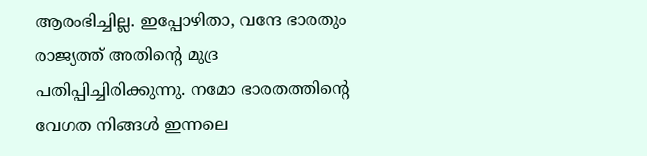ആരംഭിച്ചില്ല. ഇപ്പോഴിതാ, വന്ദേ ഭാരതും രാജ്യത്ത് അതിന്റെ മുദ്ര പതിപ്പിച്ചിരിക്കുന്നു. നമോ ഭാരതത്തിന്റെ വേഗത നിങ്ങൾ ഇന്നലെ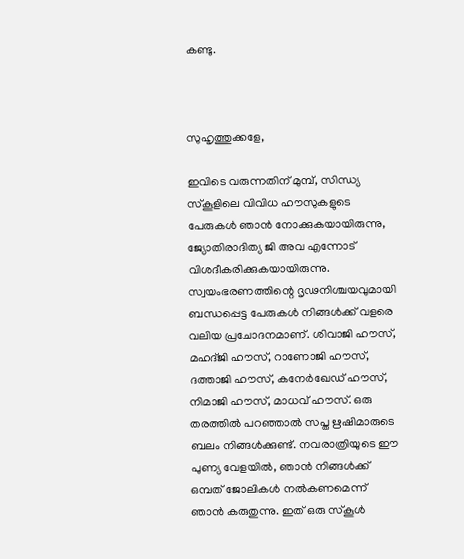കണ്ടു.



സുഹൃത്തുക്കളേ,

ഇവിടെ വരുന്നതിന് മുമ്പ്, സിന്ധ്യ സ്‌കൂളിലെ വിവിധ ഹൗസുകളുടെ പേരുകള്‍ ഞാന്‍ നോക്കുകയായിരുന്നു, ജ്യോതിരാദിത്യ ജി അവ എന്നോട് വിശദീകരിക്കുകയായിരുന്നു. സ്വയംഭരണത്തിന്റെ ദൃഢനിശ്ചയവുമായി ബന്ധപ്പെട്ട പേരുകള്‍ നിങ്ങള്‍ക്ക് വളരെ വലിയ പ്രചോദനമാണ്. ശിവാജി ഹൗസ്, മഹദ്ജി ഹൗസ്, റാണോജി ഹൗസ്, ദത്താജി ഹൗസ്, കനേര്‍ഖേഡ് ഹൗസ്, നിമാജി ഹൗസ്, മാധവ് ഹൗസ്. ഒരു തരത്തില്‍ പറഞ്ഞാല്‍ സപ്ത ഋഷിമാരുടെ ബലം നിങ്ങള്‍ക്കുണ്ട്. നവരാത്രിയുടെ ഈ പുണ്യ വേളയില്‍, ഞാന്‍ നിങ്ങള്‍ക്ക് ഒമ്പത് ജോലികള്‍ നല്‍കണമെന്ന് ഞാന്‍ കരുതുന്നു. ഇത് ഒരു സ്‌കൂള്‍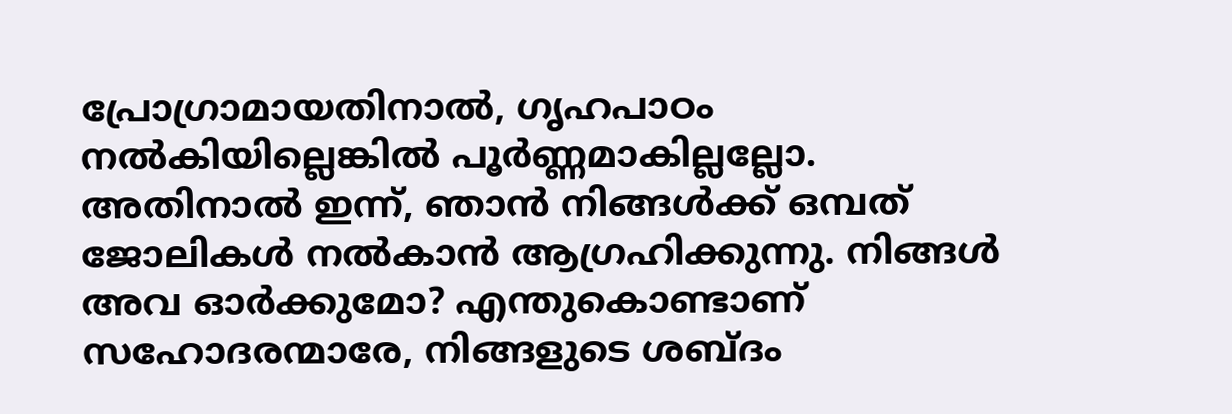പ്രോഗ്രാമായതിനാൽ, ഗൃഹപാഠം നല്‍കിയില്ലെങ്കില്‍ പൂര്‍ണ്ണമാകില്ലല്ലോ. അതിനാൽ ഇന്ന്, ഞാന്‍ നിങ്ങള്‍ക്ക് ഒമ്പത് ജോലികള്‍ നല്‍കാന്‍ ആഗ്രഹിക്കുന്നു. നിങ്ങള്‍ അവ ഓർക്കുമോ? എന്തുകൊണ്ടാണ് സഹോദരന്മാരേ, നിങ്ങളുടെ ശബ്ദം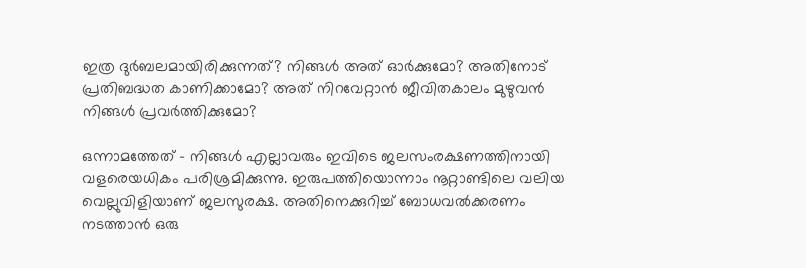ഇത്ര ദുര്‍ബലമായിരിക്കുന്നത്? നിങ്ങള്‍ അത് ഓര്‍ക്കുമോ? അതിനോട് പ്രതിബദ്ധത കാണിക്കാമോ? അത് നിറവേറ്റാന്‍ ജീവിതകാലം മുഴുവന്‍ നിങ്ങള്‍ പ്രവര്‍ത്തിക്കുമോ?

ഒന്നാമത്തേത് - നിങ്ങള്‍ എല്ലാവരും ഇവിടെ ജലസംരക്ഷണത്തിനായി വളരെയധികം പരിശ്രമിക്കുന്നു. ഇരുപത്തിയൊന്നാം നൂറ്റാണ്ടിലെ വലിയ വെല്ലുവിളിയാണ് ജലസുരക്ഷ. അതിനെക്കുറിച്ച് ബോധവല്‍ക്കരണം നടത്താന്‍ ഒരു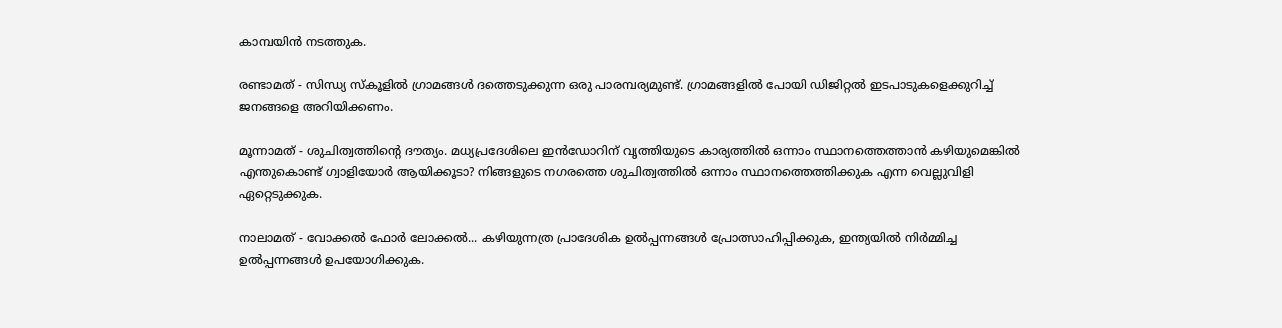കാമ്പയിന്‍ നടത്തുക.

രണ്ടാമത് - സിന്ധ്യ സ്‌കൂളില്‍ ഗ്രാമങ്ങള്‍ ദത്തെടുക്കുന്ന ഒരു പാരമ്പര്യമുണ്ട്. ഗ്രാമങ്ങളില്‍ പോയി ഡിജിറ്റല്‍ ഇടപാടുകളെക്കുറിച്ച് ജനങ്ങളെ അറിയിക്കണം.

മൂന്നാമത് - ശുചിത്വത്തിന്റെ ദൗത്യം. മധ്യപ്രദേശിലെ ഇന്‍ഡോറിന് വൃത്തിയുടെ കാര്യത്തില്‍ ഒന്നാം സ്ഥാനത്തെത്താന്‍ കഴിയുമെങ്കില്‍ എന്തുകൊണ്ട് ഗ്വാളിയോര്‍ ആയിക്കൂടാ? നിങ്ങളുടെ നഗരത്തെ ശുചിത്വത്തില്‍ ഒന്നാം സ്ഥാനത്തെത്തിക്കുക എന്ന വെല്ലുവിളി ഏറ്റെടുക്കുക.

നാലാമത് - വോക്കല്‍ ഫോര്‍ ലോക്കല്‍... കഴിയുന്നത്ര പ്രാദേശിക ഉല്‍പ്പന്നങ്ങള്‍ പ്രോത്സാഹിപ്പിക്കുക, ഇന്ത്യയില്‍ നിര്‍മ്മിച്ച ഉല്‍പ്പന്നങ്ങള്‍ ഉപയോഗിക്കുക.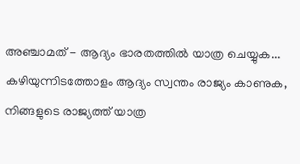അഞ്ചാമത് - ആദ്യം ഭാരതത്തില്‍ യാത്ര ചെയ്യുക... കഴിയുന്നിടത്തോളം ആദ്യം സ്വന്തം രാജ്യം കാണുക, നിങ്ങളുടെ രാജ്യത്ത് യാത്ര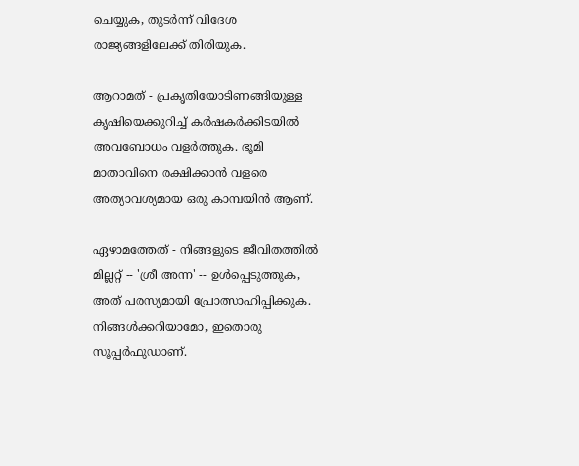ചെയ്യുക, തുടര്‍ന്ന് വിദേശ രാജ്യങ്ങളിലേക്ക് തിരിയുക.

ആറാമത് - പ്രകൃതിയോടിണങ്ങിയുള്ള കൃഷിയെക്കുറിച്ച് കര്‍ഷകര്‍ക്കിടയില്‍ അവബോധം വളര്‍ത്തുക. ഭൂമി മാതാവിനെ രക്ഷിക്കാന്‍ വളരെ അത്യാവശ്യമായ ഒരു കാമ്പയിന്‍ ആണ്.

ഏഴാമത്തേത് - നിങ്ങളുടെ ജീവിതത്തില്‍ മില്ലറ്റ് -- 'ശ്രീ അന്ന' -- ഉള്‍പ്പെടുത്തുക, അത് പരസ്യമായി പ്രോത്സാഹിപ്പിക്കുക. നിങ്ങള്‍ക്കറിയാമോ, ഇതൊരു സൂപ്പര്‍ഫുഡാണ്.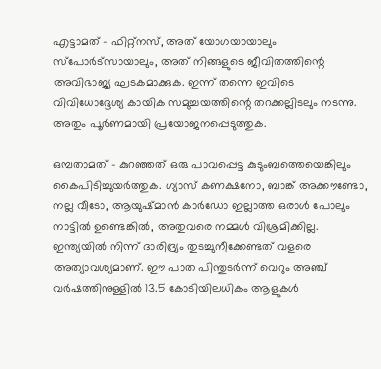എട്ടാമത് - ഫിറ്റ്‌നസ്, അത് യോഗയായാലും സ്‌പോര്‍ട്‌സായാലും, അത് നിങ്ങളുടെ ജീവിതത്തിന്റെ അവിഭാജ്യ ഘടകമാക്കുക. ഇന്ന് തന്നെ ഇവിടെ വിവിധോദ്ദേശ്യ കായിക സമുച്ചയത്തിന്റെ തറക്കല്ലിടലും നടന്നു. അതും പൂര്‍ണമായി പ്രയോജനപ്പെടുത്തുക.

ഒമ്പതാമത് - കുറഞ്ഞത് ഒരു പാവപ്പെട്ട കുടുംബത്തെയെങ്കിലും കൈപിടിച്ചുയര്‍ത്തുക. ഗ്യാസ് കണക്ഷനോ, ബാങ്ക് അക്കൗണ്ടോ, നല്ല വീടോ, ആയുഷ്മാന്‍ കാര്‍ഡോ ഇല്ലാത്ത ഒരാള്‍ പോലും നാട്ടില്‍ ഉണ്ടെങ്കിൽ, അതുവരെ നമ്മൾ വിശ്രമിക്കില്ല. ഇന്ത്യയില്‍ നിന്ന് ദാരിദ്ര്യം തുടച്ചുനീക്കേണ്ടത് വളരെ അത്യാവശ്യമാണ്. ഈ പാത പിന്തുടര്‍ന്ന് വെറും അഞ്ച് വര്‍ഷത്തിനുള്ളില്‍ 13.5 കോടിയിലധികം ആളുകള്‍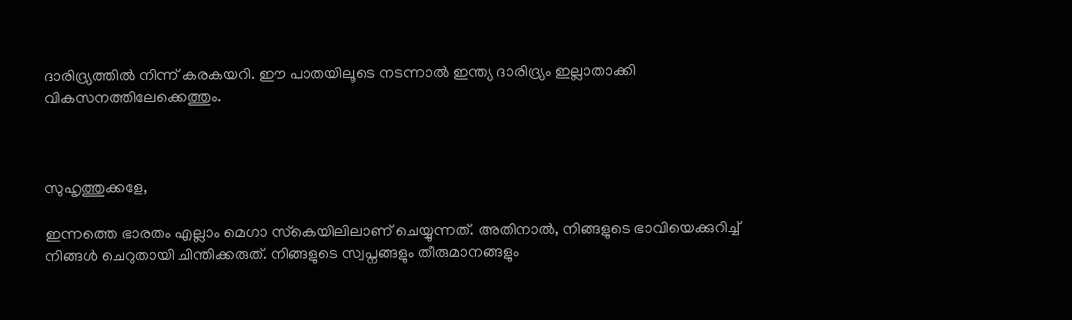ദാരിദ്ര്യത്തില്‍ നിന്ന് കരകയറി. ഈ പാതയിലൂടെ നടന്നാല്‍ ഇന്ത്യ ദാരിദ്ര്യം ഇല്ലാതാക്കി വികസനത്തിലേക്കെത്തും.



സുഹൃത്തുക്കളേ,

ഇന്നത്തെ ഭാരതം എല്ലാം മെഗാ സ്‌കെയിലിലാണ് ചെയ്യുന്നത്. അതിനാല്‍, നിങ്ങളുടെ ഭാവിയെക്കുറിച്ച് നിങ്ങള്‍ ചെറുതായി ചിന്തിക്കരുത്. നിങ്ങളുടെ സ്വപ്നങ്ങളും തീരുമാനങ്ങളും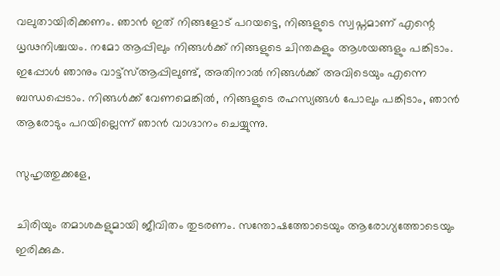വലുതായിരിക്കണം. ഞാന്‍ ഇത് നിങ്ങളോട് പറയട്ടെ, നിങ്ങളുടെ സ്വപ്നമാണ് എന്റെ ധൃഢനിശ്ചയം. നമോ ആപ്പിലും നിങ്ങള്‍ക്ക് നിങ്ങളുടെ ചിന്തകളും ആശയങ്ങളും പങ്കിടാം. ഇപ്പോള്‍ ഞാനും വാട്ട്സ്ആപ്പിലുണ്ട്, അതിനാല്‍ നിങ്ങള്‍ക്ക് അവിടെയും എന്നെ ബന്ധപ്പെടാം. നിങ്ങള്‍ക്ക് വേണമെങ്കില്‍, നിങ്ങളുടെ രഹസ്യങ്ങള്‍ പോലും പങ്കിടാം, ഞാന്‍ ആരോടും പറയില്ലെന്ന് ഞാന്‍ വാഗ്ദാനം ചെയ്യുന്നു.

സുഹൃത്തുക്കളേ,

ചിരിയും തമാശകളുമായി ജീവിതം തുടരണം. സന്തോഷത്തോടെയും ആരോഗ്യത്തോടെയും ഇരിക്കുക.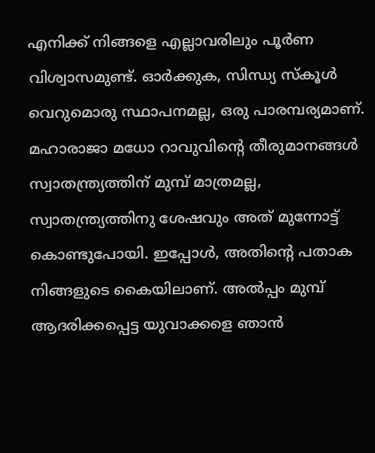എനിക്ക് നിങ്ങളെ എല്ലാവരിലും പൂര്‍ണ വിശ്വാസമുണ്ട്. ഓര്‍ക്കുക, സിന്ധ്യ സ്‌കൂള്‍ വെറുമൊരു സ്ഥാപനമല്ല, ഒരു പാരമ്പര്യമാണ്. മഹാരാജാ മധോ റാവുവിന്റെ തീരുമാനങ്ങള്‍ സ്വാതന്ത്ര്യത്തിന് മുമ്പ് മാത്രമല്ല, സ്വാതന്ത്ര്യത്തിനു ശേഷവും അത് മുന്നോട്ട് കൊണ്ടുപോയി. ഇപ്പോള്‍, അതിന്റെ പതാക നിങ്ങളുടെ കൈയിലാണ്. അല്‍പ്പം മുമ്പ് ആദരിക്കപ്പെട്ട യുവാക്കളെ ഞാന്‍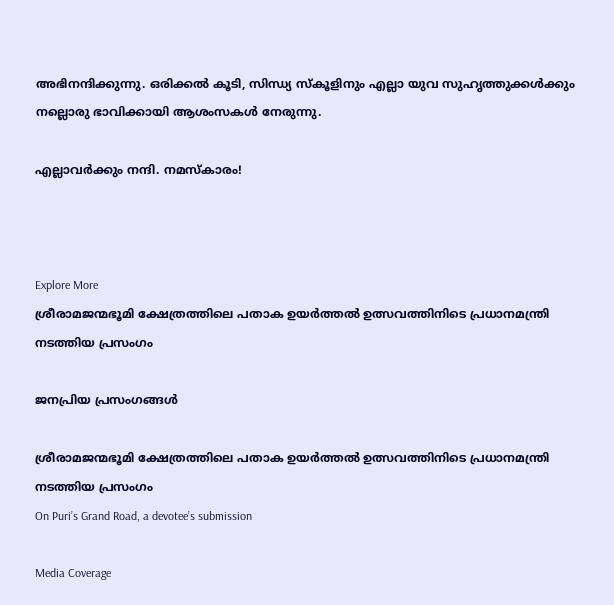അഭിനന്ദിക്കുന്നു. ഒരിക്കല്‍ കൂടി, സിന്ധ്യ സ്‌കൂളിനും എല്ലാ യുവ സുഹൃത്തുക്കള്‍ക്കും നല്ലൊരു ഭാവിക്കായി ആശംസകള്‍ നേരുന്നു.

എല്ലാവര്‍ക്കും നന്ദി. നമസ്‌കാരം!



Explore More
ശ്രീരാമജന്മഭൂമി ക്ഷേത്രത്തിലെ പതാക ഉയർത്തൽ ഉത്സവത്തിനിടെ പ്രധാനമന്ത്രി നടത്തിയ പ്രസംഗം

ജനപ്രിയ പ്രസംഗങ്ങൾ

ശ്രീരാമജന്മഭൂമി ക്ഷേത്രത്തിലെ പതാക ഉയർത്തൽ ഉത്സവത്തിനിടെ പ്രധാനമന്ത്രി നടത്തിയ പ്രസംഗം
On Puri’s Grand Road, a devotee’s submission

Media Coverage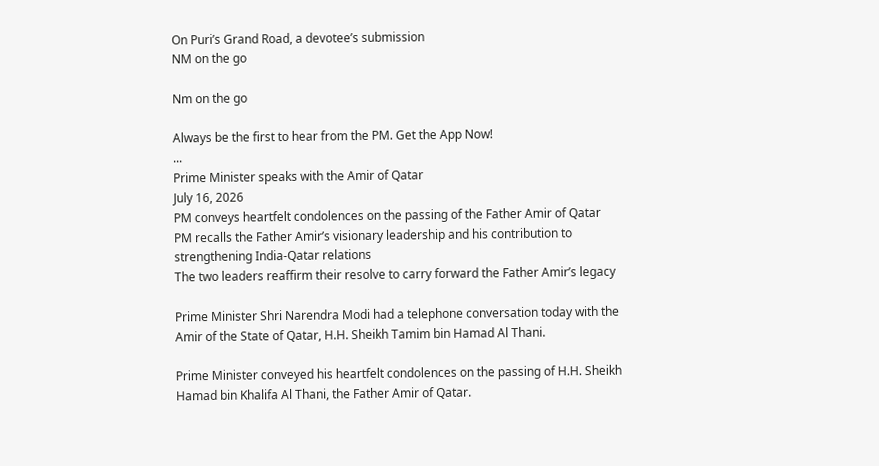On Puri’s Grand Road, a devotee’s submission
NM on the go

Nm on the go

Always be the first to hear from the PM. Get the App Now!
...
Prime Minister speaks with the Amir of Qatar
July 16, 2026
PM conveys heartfelt condolences on the passing of the Father Amir of Qatar
PM recalls the Father Amir’s visionary leadership and his contribution to strengthening India-Qatar relations
The two leaders reaffirm their resolve to carry forward the Father Amir’s legacy

Prime Minister Shri Narendra Modi had a telephone conversation today with the Amir of the State of Qatar, H.H. Sheikh Tamim bin Hamad Al Thani.

Prime Minister conveyed his heartfelt condolences on the passing of H.H. Sheikh Hamad bin Khalifa Al Thani, the Father Amir of Qatar.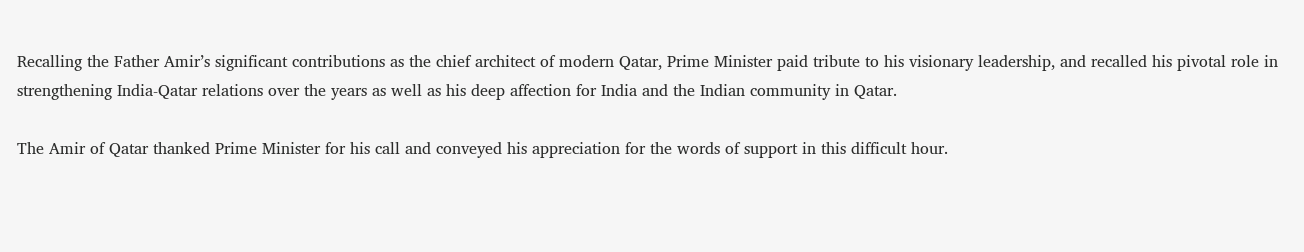Recalling the Father Amir’s significant contributions as the chief architect of modern Qatar, Prime Minister paid tribute to his visionary leadership, and recalled his pivotal role in strengthening India-Qatar relations over the years as well as his deep affection for India and the Indian community in Qatar.

The Amir of Qatar thanked Prime Minister for his call and conveyed his appreciation for the words of support in this difficult hour.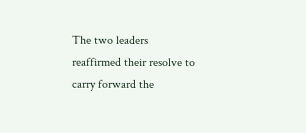The two leaders reaffirmed their resolve to carry forward the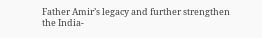Father Amir’s legacy and further strengthen the India-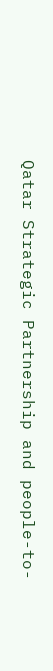Qatar Strategic Partnership and people-to-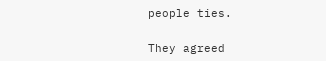people ties.

They agreed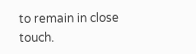to remain in close touch.